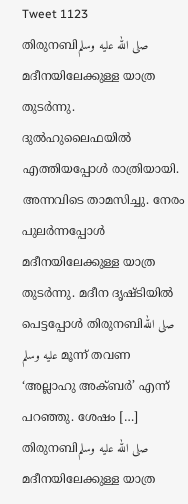Tweet 1123
തിരുനബിصلى الله عليه وسلم മദീനയിലേക്കുള്ള യാത്ര തുടർന്നു. ദുൽഹുലൈഫയിൽ എത്തിയപ്പോൾ രാത്രിയായി. അന്നവിടെ താമസിച്ചു. നേരം പുലർന്നപ്പോൾ മദീനയിലേക്കുള്ള യാത്ര തുടർന്നു. മദീന ദൃഷ്ടിയിൽ പെട്ടപ്പോൾ തിരുനബിصلى الله عليه وسلم മൂന്ന് തവണ ‘അല്ലാഹു അക്ബർ’ എന്ന് പറഞ്ഞു. ശേഷം […]
തിരുനബിصلى الله عليه وسلم മദീനയിലേക്കുള്ള യാത്ര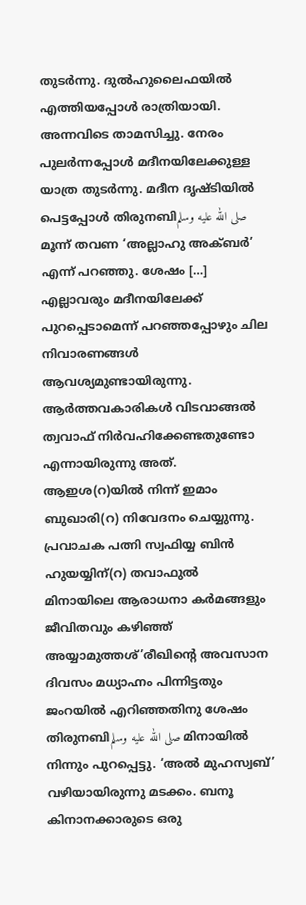തുടർന്നു. ദുൽഹുലൈഫയിൽ എത്തിയപ്പോൾ രാത്രിയായി. അന്നവിടെ താമസിച്ചു. നേരം പുലർന്നപ്പോൾ മദീനയിലേക്കുള്ള യാത്ര തുടർന്നു. മദീന ദൃഷ്ടിയിൽ പെട്ടപ്പോൾ തിരുനബിصلى الله عليه وسلم മൂന്ന് തവണ ‘അല്ലാഹു അക്ബർ’ എന്ന് പറഞ്ഞു. ശേഷം […]
എല്ലാവരും മദീനയിലേക്ക് പുറപ്പെടാമെന്ന് പറഞ്ഞപ്പോഴും ചില നിവാരണങ്ങൾ ആവശ്യമുണ്ടായിരുന്നു. ആർത്തവകാരികൾ വിടവാങ്ങൽ ത്വവാഫ് നിർവഹിക്കേണ്ടതുണ്ടോ എന്നായിരുന്നു അത്. ആഇശ(റ)യിൽ നിന്ന് ഇമാം ബുഖാരി(റ) നിവേദനം ചെയ്യുന്നു. പ്രവാചക പത്നി സ്വഫിയ്യ ബിൻ ഹുയയ്യിന്(റ) തവാഫുൽ
മിനായിലെ ആരാധനാ കർമങ്ങളും ജീവിതവും കഴിഞ്ഞ് അയ്യാമുത്തശ്’രീഖിന്റെ അവസാന ദിവസം മധ്യാഹ്നം പിന്നിട്ടതും ജംറയിൽ എറിഞ്ഞതിനു ശേഷം തിരുനബിصلى الله عليه وسلم മിനായിൽ നിന്നും പുറപ്പെട്ടു. ‘അൽ മുഹസ്വബ്’ വഴിയായിരുന്നു മടക്കം. ബനൂ കിനാനക്കാരുടെ ഒരു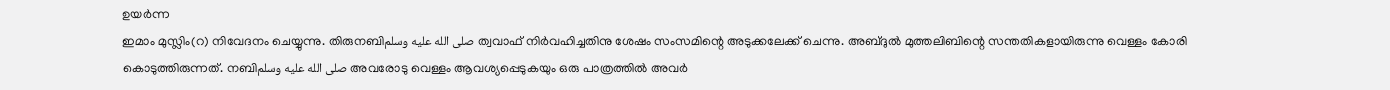ഉയർന്ന
ഇമാം മുസ്ലിം(റ) നിവേദനം ചെയ്യുന്നു. തിരുനബിصلى الله عليه وسلم ത്വവാഫ് നിർവഹിച്ചതിനു ശേഷം സംസമിന്റെ അടുക്കലേക്ക് ചെന്നു. അബ്ദുൽ മുത്തലിബിന്റെ സന്തതികളായിരുന്നു വെള്ളം കോരി കൊടുത്തിരുന്നത്. നബിصلى الله عليه وسلم അവരോടു വെള്ളം ആവശ്യപ്പെടുകയും ഒരു പാത്രത്തിൽ അവർ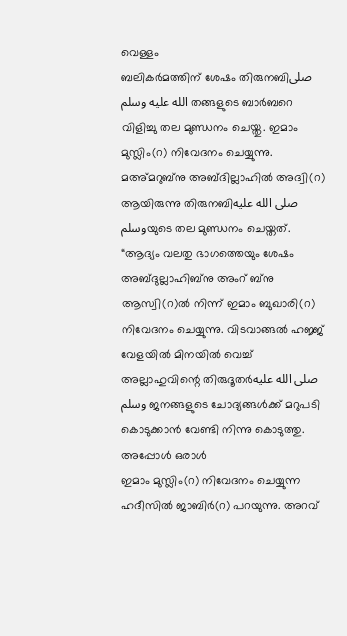വെള്ളം
ബലികർമത്തിന് ശേഷം തിരുനബിصلى الله عليه وسلم തങ്ങളുടെ ബാർബറെ വിളിച്ചു തല മുണ്ഡനം ചെയ്തു. ഇമാം മുസ്ലിം(റ) നിവേദനം ചെയ്യുന്നു. മഅ്മറുബ്നു അബ്ദില്ലാഹിൽ അദ്വി(റ) ആയിരുന്നു തിരുനബിصلى الله عليه وسلمയുടെ തല മുണ്ഡനം ചെയ്തത്. “ആദ്യം വലതു ഭാഗത്തെയും ശേഷം
അബ്ദുല്ലാഹിബ്നു അംറ് ബ്നു ആസ്വി(റ)ൽ നിന്ന് ഇമാം ബുഖാരി(റ) നിവേദനം ചെയ്യുന്നു. വിടവാങ്ങൽ ഹജ്ജ് വേളയിൽ മിനയിൽ വെച്ച് അല്ലാഹുവിന്റെ തിരുദൂതർصلى الله عليه وسلم ജനങ്ങളുടെ ചോദ്യങ്ങൾക്ക് മറുപടി കൊടുക്കാൻ വേണ്ടി നിന്നു കൊടുത്തു. അപ്പോൾ ഒരാൾ
ഇമാം മുസ്ലിം(റ) നിവേദനം ചെയ്യുന്ന ഹദീസിൽ ജാബിർ(റ) പറയുന്നു. അറവ്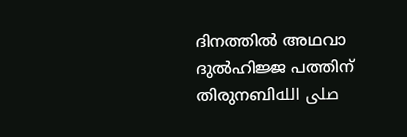ദിനത്തിൽ അഥവാ ദുൽഹിജ്ജ പത്തിന് തിരുനബിصلى الله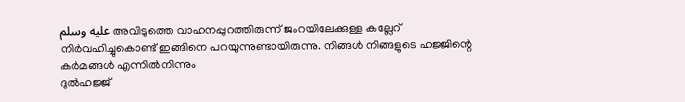عليه وسلم അവിടുത്തെ വാഹനപ്പുറത്തിരുന്ന് ജംറയിലേക്കുള്ള കല്ലേറ് നിർവഹിച്ചുകൊണ്ട് ഇങ്ങിനെ പറയുന്നുണ്ടായിരുന്നു. നിങ്ങൾ നിങ്ങളുടെ ഹജ്ജിന്റെ കർമങ്ങൾ എന്നിൽനിന്നും
ദുൽഹജ്ജ്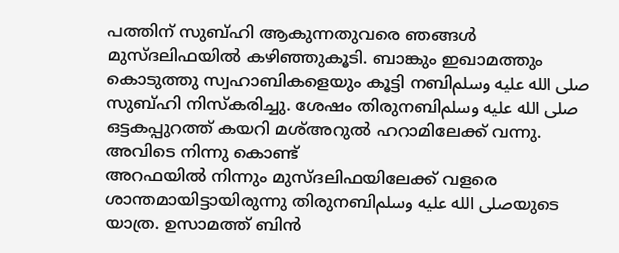പത്തിന് സുബ്ഹി ആകുന്നതുവരെ ഞങ്ങൾ മുസ്ദലിഫയിൽ കഴിഞ്ഞുകൂടി. ബാങ്കും ഇഖാമത്തും കൊടുത്തു സ്വഹാബികളെയും കൂട്ടി നബിصلى الله عليه وسلم സുബ്ഹി നിസ്കരിച്ചു. ശേഷം തിരുനബിصلى الله عليه وسلم ഒട്ടകപ്പുറത്ത് കയറി മശ്അറുൽ ഹറാമിലേക്ക് വന്നു. അവിടെ നിന്നു കൊണ്ട്
അറഫയിൽ നിന്നും മുസ്ദലിഫയിലേക്ക് വളരെ ശാന്തമായിട്ടായിരുന്നു തിരുനബിصلى الله عليه وسلمയുടെ യാത്ര. ഉസാമത്ത് ബിൻ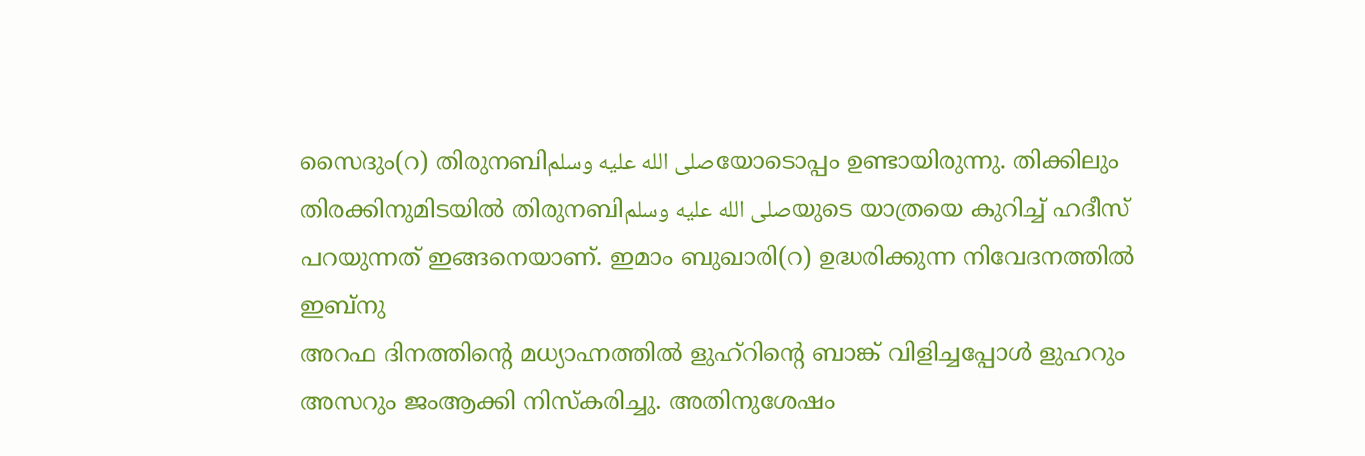സൈദും(റ) തിരുനബിصلى الله عليه وسلمയോടൊപ്പം ഉണ്ടായിരുന്നു. തിക്കിലും തിരക്കിനുമിടയിൽ തിരുനബിصلى الله عليه وسلمയുടെ യാത്രയെ കുറിച്ച് ഹദീസ് പറയുന്നത് ഇങ്ങനെയാണ്. ഇമാം ബുഖാരി(റ) ഉദ്ധരിക്കുന്ന നിവേദനത്തിൽ ഇബ്നു
അറഫ ദിനത്തിന്റെ മധ്യാഹ്നത്തിൽ ളുഹ്റിന്റെ ബാങ്ക് വിളിച്ചപ്പോൾ ളുഹറും അസറും ജംആക്കി നിസ്കരിച്ചു. അതിനുശേഷം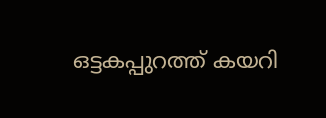ഒട്ടകപ്പുറത്ത് കയറി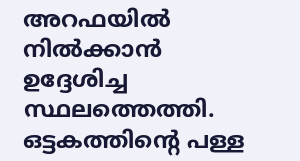അറഫയിൽ നിൽക്കാൻ ഉദ്ദേശിച്ച സ്ഥലത്തെത്തി. ഒട്ടകത്തിന്റെ പള്ള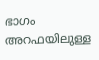ഭാഗം അറഫയിലുള്ള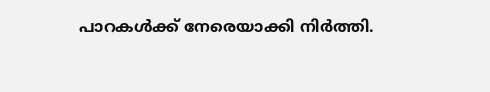പാറകൾക്ക് നേരെയാക്കി നിർത്തി.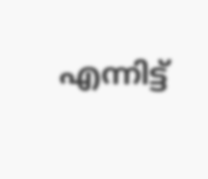എന്നിട്ട്